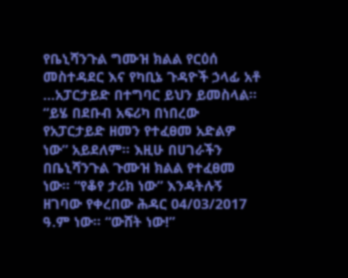የቤኒሻንጉል ግሙዝ ክልል የርዕሰ መስተዳደር እና የካቢኔ ጉዳዮች ኃላፊ አቶ
…አፓርታይድ በተግባር ይህን ይመስላል። “ይሄ በደቡብ አፍሪካ በነበረው የአፓርታይድ ዘመን የተፈፀመ አድልዎ ነው” አይደለም። እዚሁ በሀገራችን በቤኒሻንጉል ጉሙዝ ክልል የተፈፀመ ነው። “የቆየ ታሪክ ነው” እንዳትሉኝ ዘገባው የቀረበው ሕዳር 04/03/2017 ዓ.ም ነው። “ውሸት ነው!”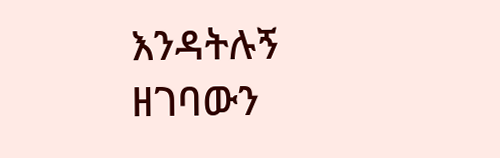እንዳትሉኝ ዘገባውን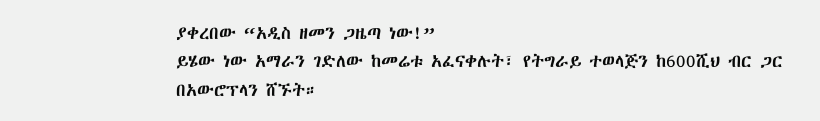ያቀረበው “አዲስ ዘመን ጋዜጣ ነው!”
ይሄው ነው አማራን ገድለው ከመሬቱ አፈናቀሉት፣ የትግራይ ተወላጅን ከ600ሺህ ብር ጋር በአውሮፕላን ሸኙት።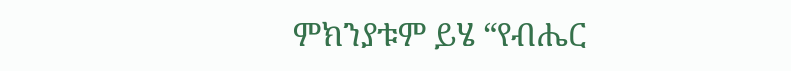ምክንያቱም ይሄ “የብሔር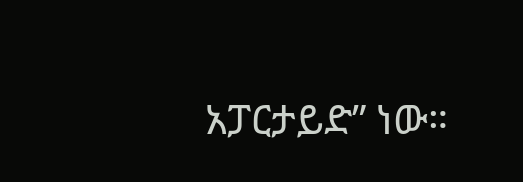አፓርታይድ” ነው።